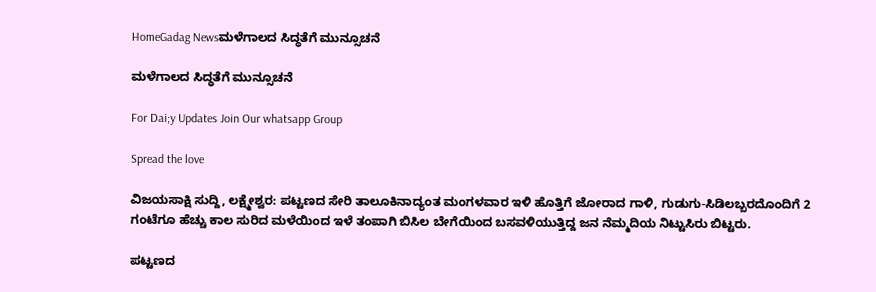HomeGadag Newsಮಳೆಗಾಲದ ಸಿದ್ಧತೆಗೆ ಮುನ್ಸೂಚನೆ

ಮಳೆಗಾಲದ ಸಿದ್ಧತೆಗೆ ಮುನ್ಸೂಚನೆ

For Dai;y Updates Join Our whatsapp Group

Spread the love

ವಿಜಯಸಾಕ್ಷಿ ಸುದ್ದಿ, ಲಕ್ಷ್ಮೇಶ್ವರ: ಪಟ್ಟಣದ ಸೇರಿ ತಾಲೂಕಿನಾದ್ಯಂತ ಮಂಗಳವಾರ ಇಳಿ ಹೊತ್ತಿಗೆ ಜೋರಾದ ಗಾಳಿ, ಗುಡುಗು-ಸಿಡಿಲಬ್ಬರದೊಂದಿಗೆ 2 ಗಂಟೆಗೂ ಹೆಚ್ಚು ಕಾಲ ಸುರಿದ ಮಳೆಯಿಂದ ಇಳೆ ತಂಪಾಗಿ ಬಿಸಿಲ ಬೇಗೆಯಿಂದ ಬಸವಳಿಯುತ್ತಿದ್ದ ಜನ ನೆಮ್ಮದಿಯ ನಿಟ್ಟುಸಿರು ಬಿಟ್ಟರು.

ಪಟ್ಟಣದ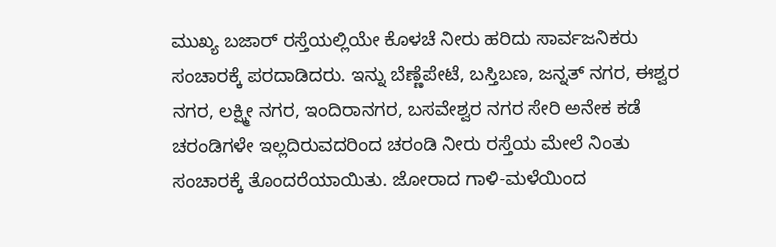ಮುಖ್ಯ ಬಜಾರ್ ರಸ್ತೆಯಲ್ಲಿಯೇ ಕೊಳಚೆ ನೀರು ಹರಿದು ಸಾರ್ವಜನಿಕರು ಸಂಚಾರಕ್ಕೆ ಪರದಾಡಿದರು. ಇನ್ನು ಬೆಣ್ಣೆಪೇಟೆ, ಬಸ್ತಿಬಣ, ಜನ್ನತ್ ನಗರ, ಈಶ್ವರ ನಗರ, ಲಕ್ಷ್ಮೀ ನಗರ, ಇಂದಿರಾನಗರ, ಬಸವೇಶ್ವರ ನಗರ ಸೇರಿ ಅನೇಕ ಕಡೆ ಚರಂಡಿಗಳೇ ಇಲ್ಲದಿರುವದರಿಂದ ಚರಂಡಿ ನೀರು ರಸ್ತೆಯ ಮೇಲೆ ನಿಂತು ಸಂಚಾರಕ್ಕೆ ತೊಂದರೆಯಾಯಿತು. ಜೋರಾದ ಗಾಳಿ-ಮಳೆಯಿಂದ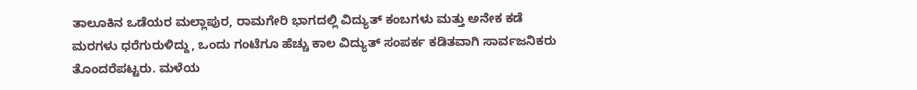ತಾಲೂಕಿನ ಒಡೆಯರ ಮಲ್ಲಾಪುರ, ರಾಮಗೇರಿ ಭಾಗದಲ್ಲಿ ವಿದ್ಯುತ್ ಕಂಬಗಳು ಮತ್ತು ಅನೇಕ ಕಡೆ ಮರಗಳು ಧರೆಗುರುಳಿದ್ದು, ಒಂದು ಗಂಟೆಗೂ ಹೆಚ್ಚು ಕಾಲ ವಿದ್ಯುತ್ ಸಂಪರ್ಕ ಕಡಿತವಾಗಿ ಸಾರ್ವಜನಿಕರು ತೊಂದರೆಪಟ್ಟರು. ಮಳೆಯ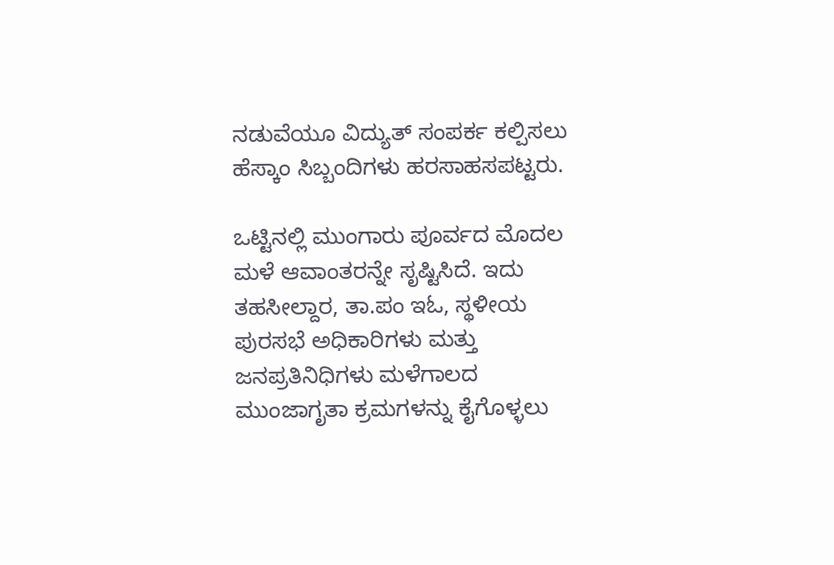ನಡುವೆಯೂ ವಿದ್ಯುತ್ ಸಂಪರ್ಕ ಕಲ್ಪಿಸಲು ಹೆಸ್ಕಾಂ ಸಿಬ್ಬಂದಿಗಳು ಹರಸಾಹಸಪಟ್ಟರು.

ಒಟ್ಟಿನಲ್ಲಿ ಮುಂಗಾರು ಪೂರ್ವದ ಮೊದಲ ಮಳೆ ಆವಾಂತರನ್ನೇ ಸೃಷ್ಟಿಸಿದೆ. ಇದು ತಹಸೀಲ್ದಾರ, ತಾ.ಪಂ ಇಓ, ಸ್ಥಳೀಯ ಪುರಸಭೆ ಅಧಿಕಾರಿಗಳು ಮತ್ತು ಜನಪ್ರತಿನಿಧಿಗಳು ಮಳೆಗಾಲದ ಮುಂಜಾಗೃತಾ ಕ್ರಮಗಳನ್ನು ಕೈಗೊಳ್ಳಲು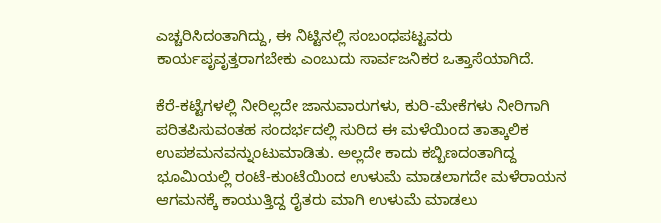ಎಚ್ಚರಿಸಿದಂತಾಗಿದ್ದು, ಈ ನಿಟ್ಟಿನಲ್ಲಿ ಸಂಬಂಧಪಟ್ಟವರು ಕಾರ್ಯಪೃವೃತ್ತರಾಗಬೇಕು ಎಂಬುದು ಸಾರ್ವಜನಿಕರ ಒತ್ತಾಸೆಯಾಗಿದೆ.

ಕೆರೆ-ಕಟ್ಟೆಗಳಲ್ಲಿ ನೀರಿಲ್ಲದೇ ಜಾನುವಾರುಗಳು, ಕುರಿ-ಮೇಕೆಗಳು ನೀರಿಗಾಗಿ ಪರಿತಪಿಸುವಂತಹ ಸಂದರ್ಭದಲ್ಲಿ ಸುರಿದ ಈ ಮಳೆಯಿಂದ ತಾತ್ಕಾಲಿಕ ಉಪಶಮನವನ್ನುಂಟುಮಾಡಿತು. ಅಲ್ಲದೇ ಕಾದು ಕಬ್ಬಿಣದಂತಾಗಿದ್ದ ಭೂಮಿಯಲ್ಲಿ ರಂಟೆ-ಕುಂಟೆಯಿಂದ ಉಳುಮೆ ಮಾಡಲಾಗದೇ ಮಳೆರಾಯನ ಆಗಮನಕ್ಕೆ ಕಾಯುತ್ತಿದ್ದ ರೈತರು ಮಾಗಿ ಉಳುಮೆ ಮಾಡಲು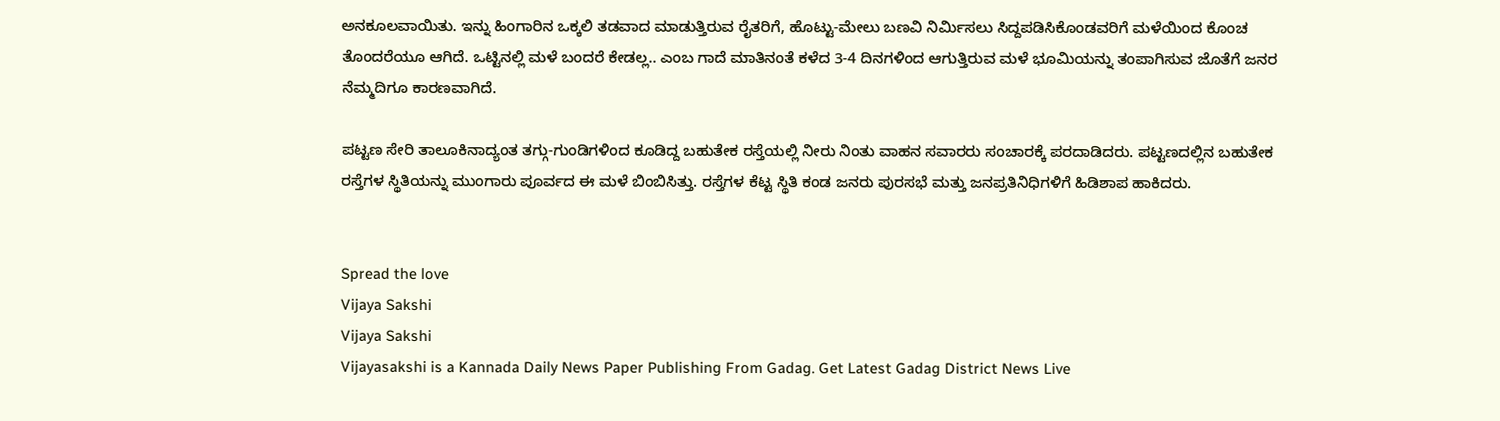ಅನಕೂಲವಾಯಿತು. ಇನ್ನು ಹಿಂಗಾರಿನ ಒಕ್ಕಲಿ ತಡವಾದ ಮಾಡುತ್ತಿರುವ ರೈತರಿಗೆ, ಹೊಟ್ಟು-ಮೇಲು ಬಣವಿ ನಿರ್ಮಿಸಲು ಸಿದ್ದಪಡಿಸಿಕೊಂಡವರಿಗೆ ಮಳೆಯಿಂದ ಕೊಂಚ ತೊಂದರೆಯೂ ಆಗಿದೆ. ಒಟ್ಟಿನಲ್ಲಿ ಮಳೆ ಬಂದರೆ ಕೇಡಲ್ಲ.. ಎಂಬ ಗಾದೆ ಮಾತಿನಂತೆ ಕಳೆದ 3-4 ದಿನಗಳಿಂದ ಆಗುತ್ತಿರುವ ಮಳೆ ಭೂಮಿಯನ್ನು ತಂಪಾಗಿಸುವ ಜೊತೆಗೆ ಜನರ ನೆಮ್ಮದಿಗೂ ಕಾರಣವಾಗಿದೆ.

ಪಟ್ಟಣ ಸೇರಿ ತಾಲೂಕಿನಾದ್ಯಂತ ತಗ್ಗು-ಗುಂಡಿಗಳಿಂದ ಕೂಡಿದ್ದ ಬಹುತೇಕ ರಸ್ತೆಯಲ್ಲಿ ನೀರು ನಿಂತು ವಾಹನ ಸವಾರರು ಸಂಚಾರಕ್ಕೆ ಪರದಾಡಿದರು. ಪಟ್ಟಣದಲ್ಲಿನ ಬಹುತೇಕ ರಸ್ತೆಗಳ ಸ್ಥಿತಿಯನ್ನು ಮುಂಗಾರು ಪೂರ್ವದ ಈ ಮಳೆ ಬಿಂಬಿಸಿತ್ತು. ರಸ್ತೆಗಳ ಕೆಟ್ಟ ಸ್ಥಿತಿ ಕಂಡ ಜನರು ಪುರಸಭೆ ಮತ್ತು ಜನಪ್ರತಿನಿಧಿಗಳಿಗೆ ಹಿಡಿಶಾಪ ಹಾಕಿದರು.


Spread the love
Vijaya Sakshi
Vijaya Sakshi
Vijayasakshi is a Kannada Daily News Paper Publishing From Gadag. Get Latest Gadag District News Live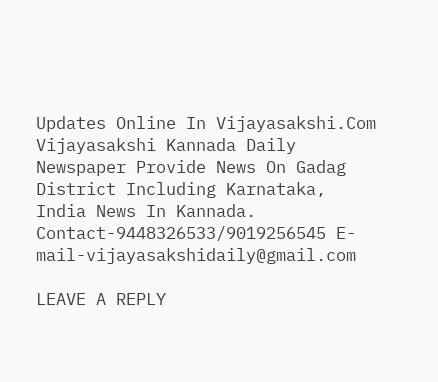Updates Online In Vijayasakshi.Com Vijayasakshi Kannada Daily Newspaper Provide News On Gadag District Including Karnataka, India News In Kannada. Contact-9448326533/9019256545 E-mail-vijayasakshidaily@gmail.com

LEAVE A REPLY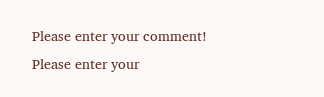Please enter your comment!
Please enter your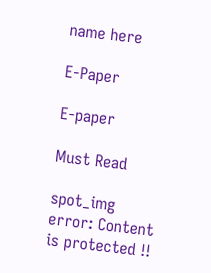name here

E-Paper

E-paper

Must Read

spot_img
error: Content is protected !!